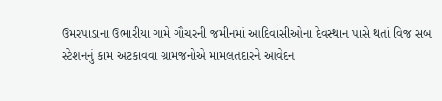ઉમરપાડાના ઉભારીયા ગામે ગૌચરની જમીનમાં આદિવાસીઓના દેવસ્થાન પાસે થતાં વિજ સબ સ્ટેશનનું કામ અટકાવવા ગ્રામજનોએ મામલતદારને આવેદન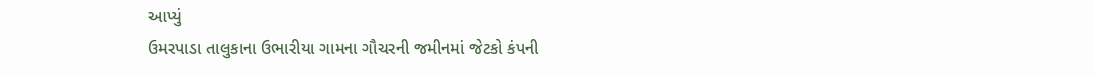આપ્યું
ઉમરપાડા તાલુકાના ઉભારીયા ગામના ગૌચરની જમીનમાં જેટકો કંપની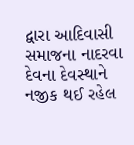દ્વારા આદિવાસી સમાજના નાદરવા દેવના દેવસ્થાને નજીક થઈ રહેલ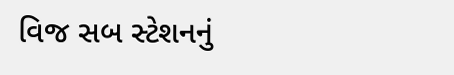વિજ સબ સ્ટેશનનું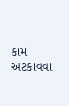કામ અટકાવવા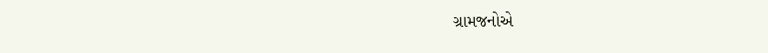ગ્રામજનોએ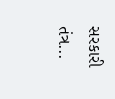સરકારી તંત્ર...